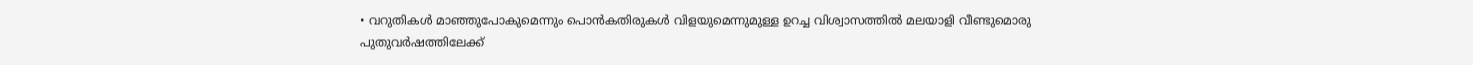• വറുതികൾ മാഞ്ഞുപോകുമെന്നും പൊൻകതിരുകൾ വിളയുമെന്നുമുള്ള ഉറച്ച വിശ്വാസത്തിൽ മലയാളി വീണ്ടുമൊരു പുതുവർഷത്തിലേക്ക്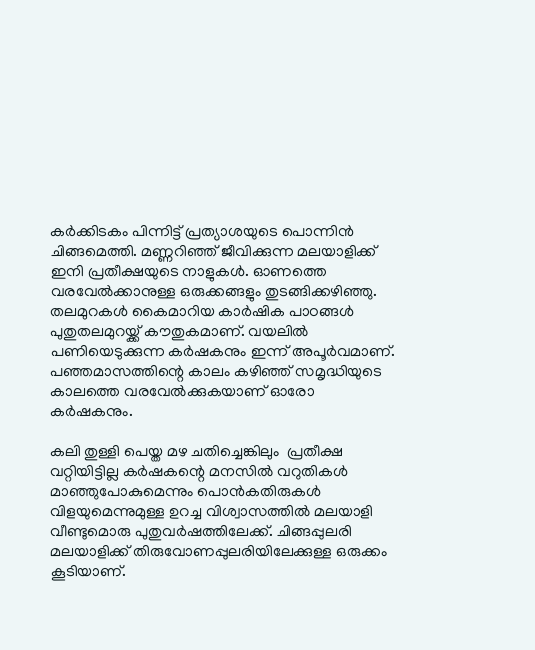കര്‍ക്കിടകം പിന്നിട്ട് പ്രത്യാശയുടെ പൊന്നിന്‍ ചിങ്ങമെത്തി. മണ്ണറിഞ്ഞ് ജീവിക്കുന്ന മലയാളിക്ക് ഇനി പ്രതീക്ഷയുടെ നാളുകള്‍. ഓണത്തെ വരവേല്‍ക്കാനുള്ള ഒരുക്കങ്ങളും തുടങ്ങിക്കഴിഞ്ഞു. തലമുറകൾ കൈമാറിയ കാർഷിക പാഠങ്ങൾ പുതുതലമുറയ്ക്ക് കൗതുകമാണ്. വയലിൽ പണിയെടുക്കുന്ന കർഷകനും ഇന്ന് അപൂർവമാണ്. പഞ്ഞമാസത്തിന്റെ കാലം കഴിഞ്ഞ് സമൃദ്ധിയുടെ കാലത്തെ വരവേൽക്കുകയാണ് ഓരോ കർഷകനും.

കലി തുള്ളി പെയ്ത മഴ ചതിച്ചെങ്കിലും  പ്രതീക്ഷ വറ്റിയിട്ടില്ല കർഷകന്റെ മനസിൽ വറുതികൾ മാഞ്ഞുപോകുമെന്നും പൊൻകതിരുകൾ വിളയുമെന്നുമുള്ള ഉറച്ച വിശ്വാസത്തിൽ മലയാളി വീണ്ടുമൊരു പുതുവർഷത്തിലേക്ക്. ചിങ്ങപ്പുലരി മലയാളിക്ക് തിരുവോണപ്പുലരിയിലേക്കുള്ള ഒരുക്കം കൂടിയാണ്.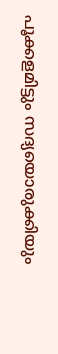പൂക്കളമിട്ടും സദ്യയൊരുക്കിയും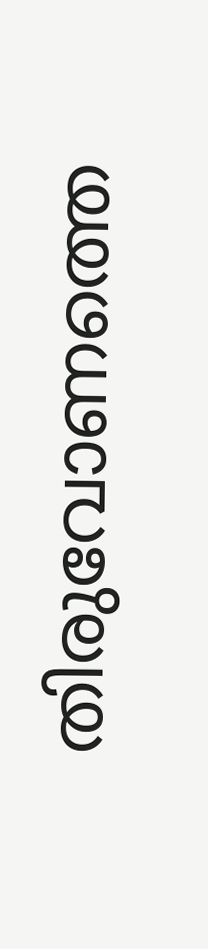തിരുവോണത്തെ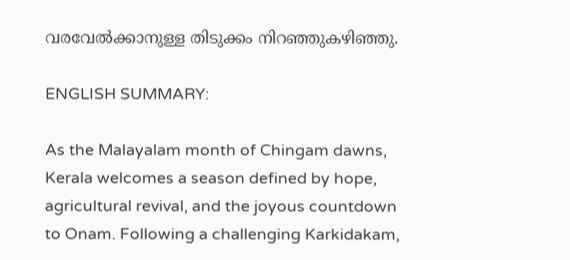വരവേല്‍ക്കാനുള്ള തിടുക്കം നിറഞ്ഞുകഴിഞ്ഞു.

ENGLISH SUMMARY:

As the Malayalam month of Chingam dawns, Kerala welcomes a season defined by hope, agricultural revival, and the joyous countdown to Onam. Following a challenging Karkidakam,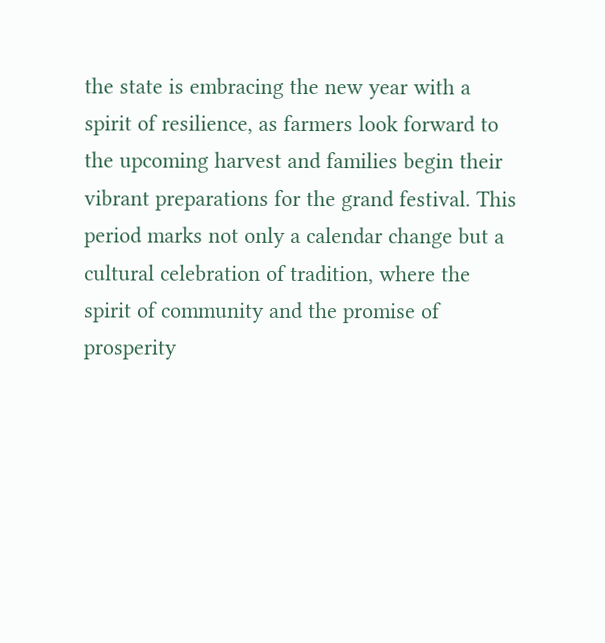the state is embracing the new year with a spirit of resilience, as farmers look forward to the upcoming harvest and families begin their vibrant preparations for the grand festival. This period marks not only a calendar change but a cultural celebration of tradition, where the spirit of community and the promise of prosperity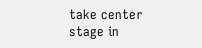take center stage in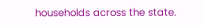households across the state.